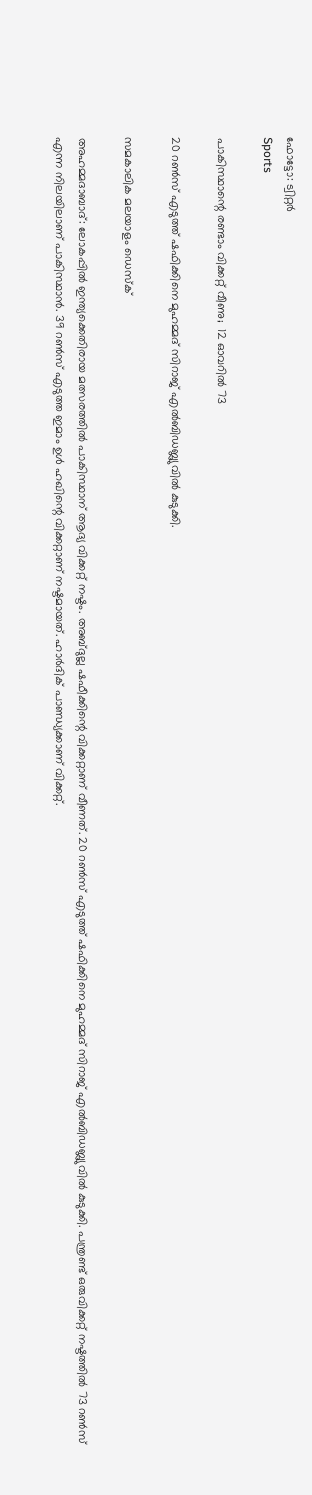ഫോട്ടോ: ട്വിറ്റർ
Sports

പാകിസ്ഥാന്റെ രണ്ടാം വിക്കറ്റ് വീണു;  12 ഓവറില്‍ 73

20 റണ്‍സ് എടുത്ത് ഷഫിക്കിനെ മുഹമ്മദ് സിറാജ് എല്‍ബിഡബ്ല്യുവില്‍ കുടുക്കി.

സമകാലിക മലയാളം ഡെസ്ക്

അഹമ്മദാബാദ്: ലോകപ്പില്‍ ഇന്ത്യക്കെതിരായ മത്സരത്തില്‍ പാകിസ്ഥാന് ആദ്യ വിക്കറ്റ് നഷ്ടം. അബ്ദുല്ല ഷഫീക്കിന്റെ വിക്കറ്റാണ് വീണത്. 20 റണ്‍സ് എടുത്ത് ഷഫിക്കിനെ മുഹമ്മദ് സിറാജ് എല്‍ബിഡബ്ല്യുവില്‍ കുടുക്കി. പന്ത്രണ്ട് ഒരുവിക്കറ്റ് നഷ്ടത്തില്‍ 73 റണ്‍സ് എന്ന നിലയിലാണ് പാകിസ്ഥാന്‍. 39 റണ്‍സ് എടുത്ത ഇമാം ഉള്‍ ഹഖിന്റെ വിക്കറ്റാണ് നഷ്ടമായത്. ഹാര്‍ദിക് പാണ്ഡ്യക്കാണ് വിക്കറ്റ്.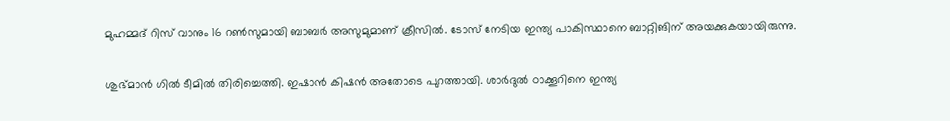മുഹമ്മദ് റിസ് വാനും 16 റണ്‍സുമായി ബാബര്‍ അസുമുമാണ് ക്രീസില്‍. ടോസ് നേടിയ ഇന്ത്യ പാകിസ്ഥാനെ ബാറ്റിങിന് അയക്കുകയായിരുന്നു.

ശുഭ്മാന്‍ ഗില്‍ ടീമില്‍ തിരിച്ചെത്തി. ഇഷാന്‍ കിഷന്‍ അതോടെ പുറത്തായി. ശാര്‍ദുല്‍ ഠാക്കൂറിനെ ഇന്ത്യ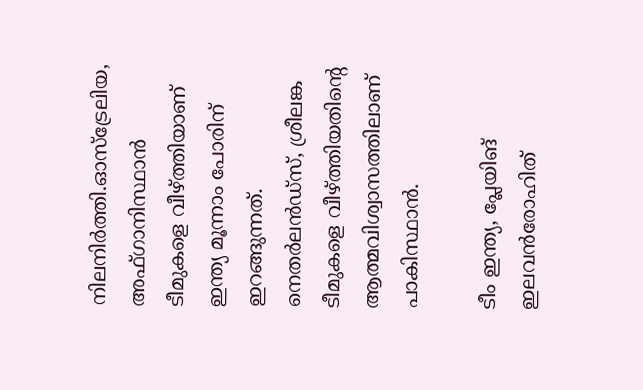നിലനിര്‍ത്തി.ഓസ്ട്രേലിയ, അഫ്ഗാനിസ്ഥാന്‍ ടീമുകളെ വീഴ്ത്തിയാണ് ഇന്ത്യ മൂന്നാം പോരിന് ഇറങ്ങുന്നത്. നെതര്‍ലന്‍ഡ്സ്, ശ്രീലങ്ക ടീമുകളെ വീഴ്ത്തിയതിന്റെ ആത്മവിശ്വാസത്തിലാണ് പാകിസ്ഥാന്‍.

ടീം ഇന്ത്യ, പ്ലേയിങ് ഇലവന്‍രോഹിത്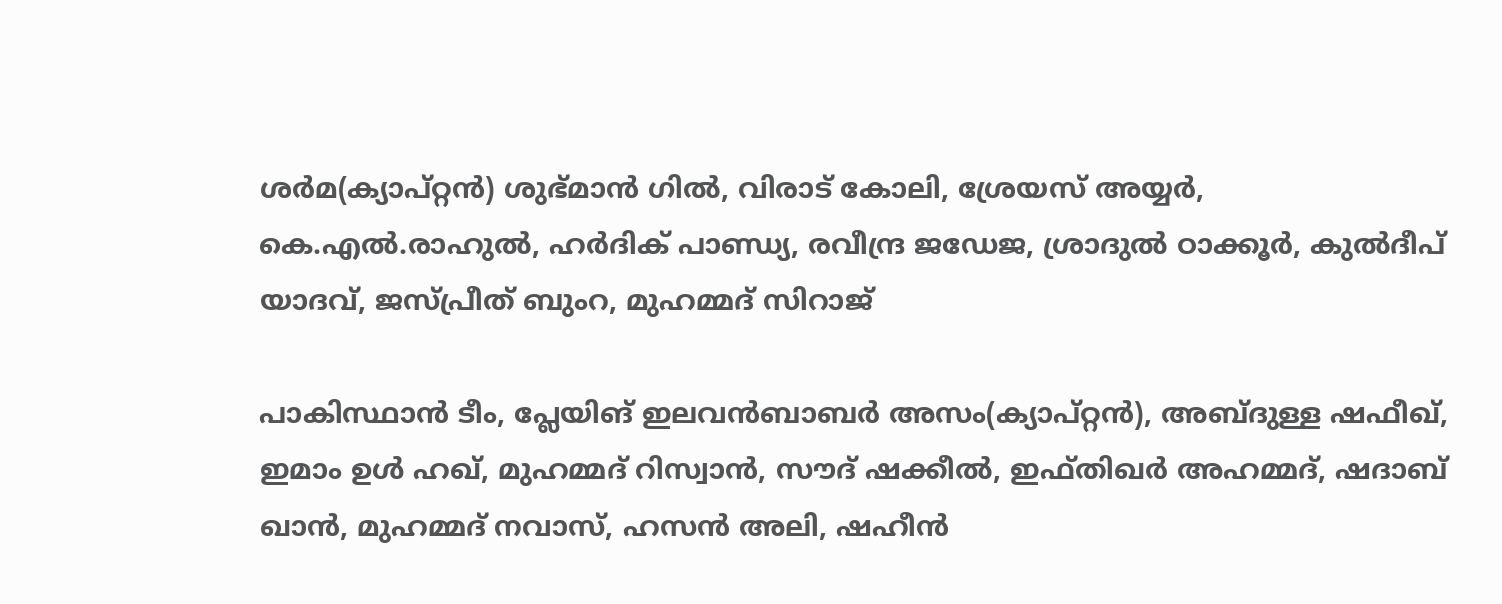ശര്‍മ(ക്യാപ്റ്റന്‍) ശുഭ്മാന്‍ ഗില്‍, വിരാട് കോലി, ശ്രേയസ് അയ്യര്‍, കെ.എല്‍.രാഹുല്‍, ഹര്‍ദിക് പാണ്ഡ്യ, രവീന്ദ്ര ജഡേജ, ശ്രാദുല്‍ ഠാക്കൂര്‍, കുല്‍ദീപ് യാദവ്, ജസ്പ്രീത് ബുംറ, മുഹമ്മദ് സിറാജ്

പാകിസ്ഥാന്‍ ടീം, പ്ലേയിങ് ഇലവന്‍ബാബര്‍ അസം(ക്യാപ്റ്റന്‍), അബ്ദുള്ള ഷഫീഖ്, ഇമാം ഉള്‍ ഹഖ്, മുഹമ്മദ് റിസ്വാന്‍, സൗദ് ഷക്കീല്‍, ഇഫ്തിഖര്‍ അഹമ്മദ്, ഷദാബ് ഖാന്‍, മുഹമ്മദ് നവാസ്, ഹസന്‍ അലി, ഷഹീന്‍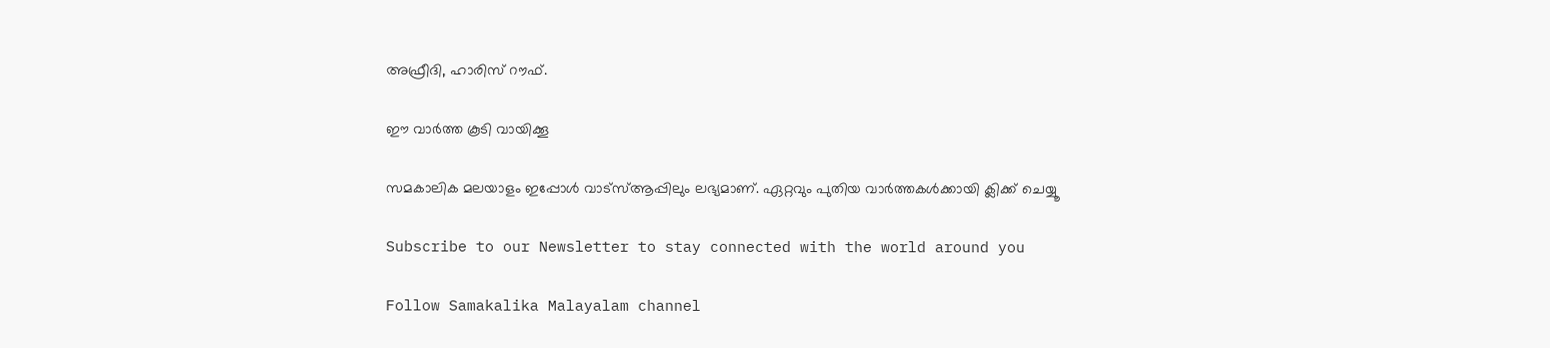അഫ്രീദി, ഹാരിസ് റൗഫ്.

ഈ വാർത്ത കൂടി വായിക്കൂ

സമകാലിക മലയാളം ഇപ്പോൾ വാട്‌സ്ആപ്പിലും ലഭ്യമാണ്. ഏറ്റവും പുതിയ വാർത്തകൾക്കായി ക്ലിക്ക് ചെയ്യൂ

Subscribe to our Newsletter to stay connected with the world around you

Follow Samakalika Malayalam channel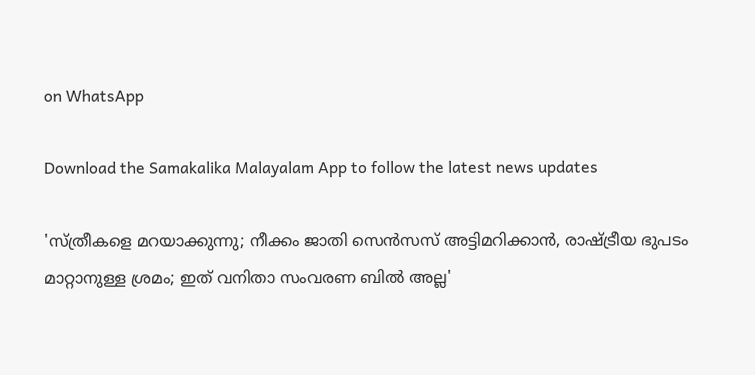on WhatsApp

Download the Samakalika Malayalam App to follow the latest news updates

'സ്ത്രീകളെ മറയാക്കുന്നു; നീക്കം ജാതി സെന്‍സസ് അട്ടിമറിക്കാന്‍, രാഷ്ട്രീയ ഭുപടം മാറ്റാനുള്ള ശ്രമം; ഇത് വനിതാ സംവരണ ബില്‍ അല്ല'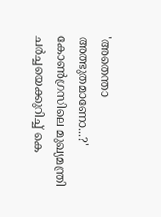'അതെന്താ അത്ഭുതമാണോ...?' കോണ്‍ഗ്രസിലെ മുഖ്യമന്ത്രി ചര്‍ച്ചയെക്കുറിച്ച് കെ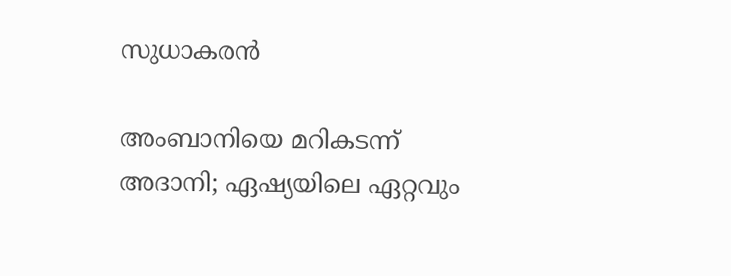സുധാകരന്‍

അംബാനിയെ മറികടന്ന് അദാനി; ഏഷ്യയിലെ ഏറ്റവും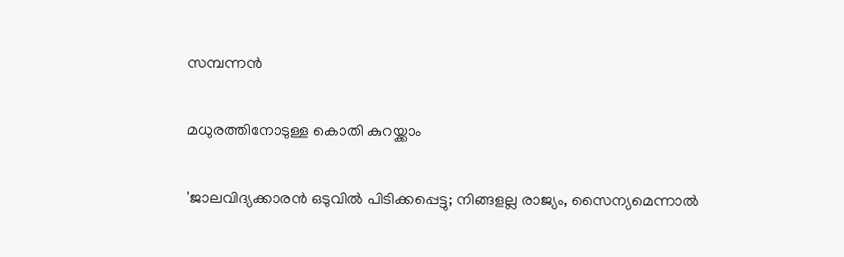സമ്പന്നന്‍

മധുരത്തിനോടുള്ള കൊതി കുറയ്ക്കാം

'ജാലവിദ്യക്കാരന്‍ ഒടുവില്‍ പിടിക്കപ്പെട്ടു; നിങ്ങളല്ല രാജ്യം, സൈന്യമെന്നാല്‍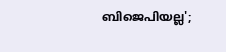ബിജെപിയല്ല';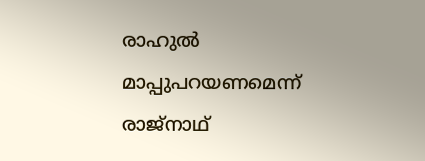രാഹുല്‍ മാപ്പുപറയണമെന്ന് രാജ്‌നാഥ്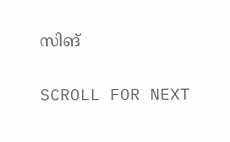സിങ്

SCROLL FOR NEXT